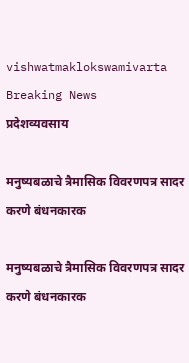vishwatmaklokswamivarta
Breaking News
प्रदेशव्यवसाय

मनुष्यबळाचे त्रैमासिक विवरणपत्र सादर करणे बंधनकारक

मनुष्यबळाचे त्रैमासिक विवरणपत्र सादर करणे बंधनकारक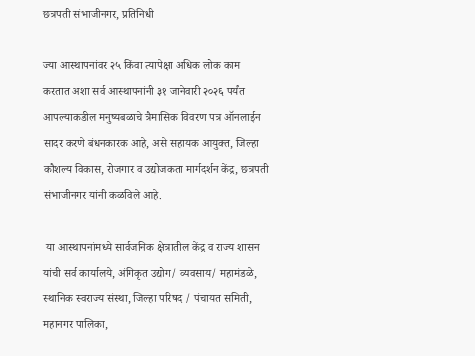छत्रपती संभाजीनगर, प्रतिनिधी

ज्या आस्थापनांवर २५ किंवा त्यापेक्षा अधिक लोक काम करतात अशा सर्व आस्थापनांनी ३१ जानेवारी २०२६ पर्यंत आपल्याकडील मनुष्यबळाचे त्रैमासिक विवरण पत्र ऑनलाईन सादर करणे बंधनकारक आहे, असे सहायक आयुक्त, जिल्हा कौशल्य विकास, रोजगार व उद्योजकता मार्गदर्शन केंद्र, छत्रपती संभाजीनगर यांनी कळविले आहे.

 या आस्थापनांमध्ये सार्वजनिक क्षेत्रातील केंद्र व राज्य शासन यांची सर्व कार्यालये, अंगिकृत उद्योग/ व्यवसाय/ महामंडळे, स्थानिक स्वराज्य संस्था, जिल्हा परिषद / पंचायत समिती, महानगर पालिका,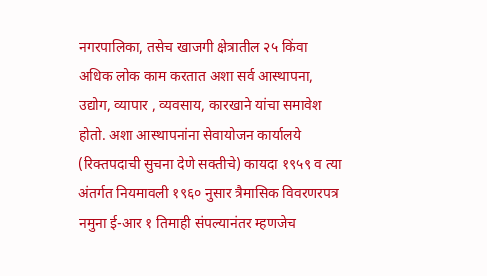नगरपालिका, तसेच खाजगी क्षेत्रातील २५ किंवा अधिक लोक काम करतात अशा सर्व आस्थापना, उद्योग, व्यापार , व्यवसाय, कारखाने यांचा समावेश होतो. अशा आस्थापनांना सेवायोजन कार्यालये (रिक्तपदाची सुचना देणे सक्तीचे) कायदा १९५९ व त्या अंतर्गत नियमावली १९६० नुसार त्रैमासिक विवरणरपत्र नमुना ई-आर १ तिमाही संपल्यानंतर म्हणजेच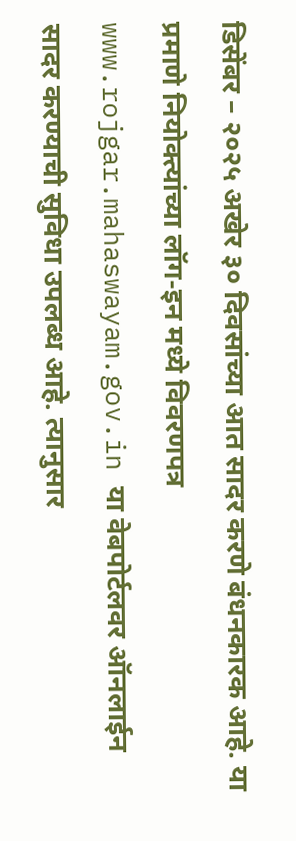डिसेंबर – २०२५ अखेर ३० दिवसांच्या आत सादर करणे बंधनकारक आहे. या प्रमाणे नियोक्त्यांच्या लॉग-इन मध्ये विवरणपत्र www.rojgar.mahaswayam.gov.in या वेबपोर्टलवर ऑनलाईन सादर करण्याची सुविधा उपलब्ध आहे. त्यानुसार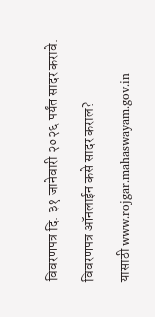विवरणपत्र दि. ३१ जानेवारी २०२६ पर्यंत सादर करावे.

विवरणपत्र ऑनलाईन कसे सादर कराल?

यासाठी www.rojgar.mahaswayam.gov.in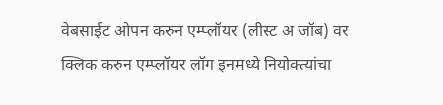वेबसाईट ओपन करुन एम्प्लॉयर (लीस्ट अ जॉब) वर क्लिक करुन एम्प्लॉयर लॉग इनमध्ये नियोक्त्यांचा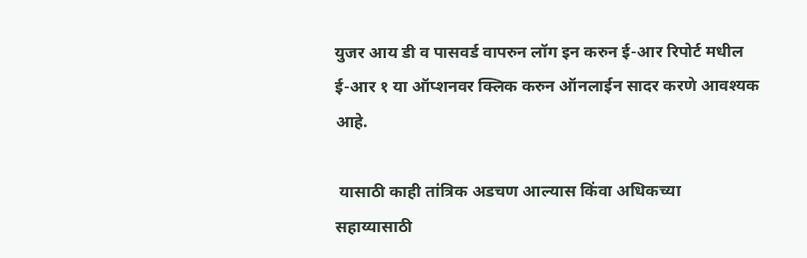युजर आय डी व पासवर्ड वापरुन लॉग इन करुन ई-आर रिपोर्ट मधील ई-आर १ या ऑप्शनवर क्लिक करुन ऑनलाईन सादर करणे आवश्यक आहे.

 यासाठी काही तांत्रिक अडचण आल्यास किंवा अधिकच्या सहाय्यासाठी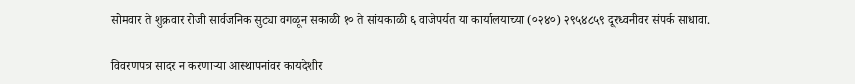सोमवार ते शुक्रवार रोजी सार्वजनिक सुट्या वगळून सकाळी १० ते सांयकाळी ६ वाजेपर्यत या कार्यालयाच्या (०२४०) २९५४८५९ दूरध्वनीवर संपर्क साधावा.

विवरणपत्र सादर न करणाऱ्या आस्थापनांवर कायदेशीर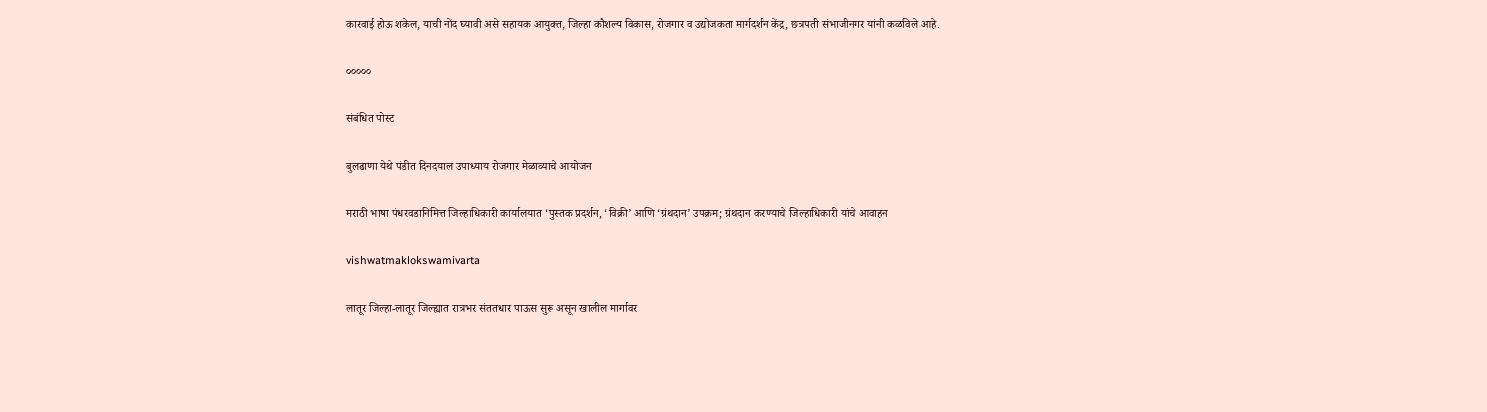कारवाई होऊ शकेल, याची नोंद घ्यावी असे सहायक आयुक्त, जिल्हा कौशल्य विकास, रोजगार व उद्योजकता मार्गदर्शन केंद्र, छत्रपती संभाजीनगर यांनी कळविले आहे.

०००००

संबंधित पोस्ट

बुलढाणा येथे पंडीत दिनदयाल उपाध्याय रोजगार मेळाव्याचे आयोजन

मराठी भाषा पंधरवडानिमित्त जिल्हाधिकारी कार्यालयात ‘पुस्तक प्रदर्शन, ‘विक्री’ आणि ‘ग्रंथदान’ उपक्रम; ग्रंथदान करण्याचे जिल्हाधिकारी यांचे आवाहन

vishwatmaklokswamivarta

लातूर जिल्हा-लातूर जिल्ह्यात रात्रभर संततधार पाऊस सुरू असून खालील मार्गावर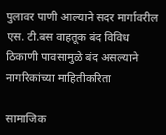पुलावर पाणी आल्याने सदर मार्गावरील एस. टी.बस वाहतूक बंद विविध ठिकाणी पावसामुळे बंद असल्याने नागरिकांच्या माहितीकरिता

सामाजिक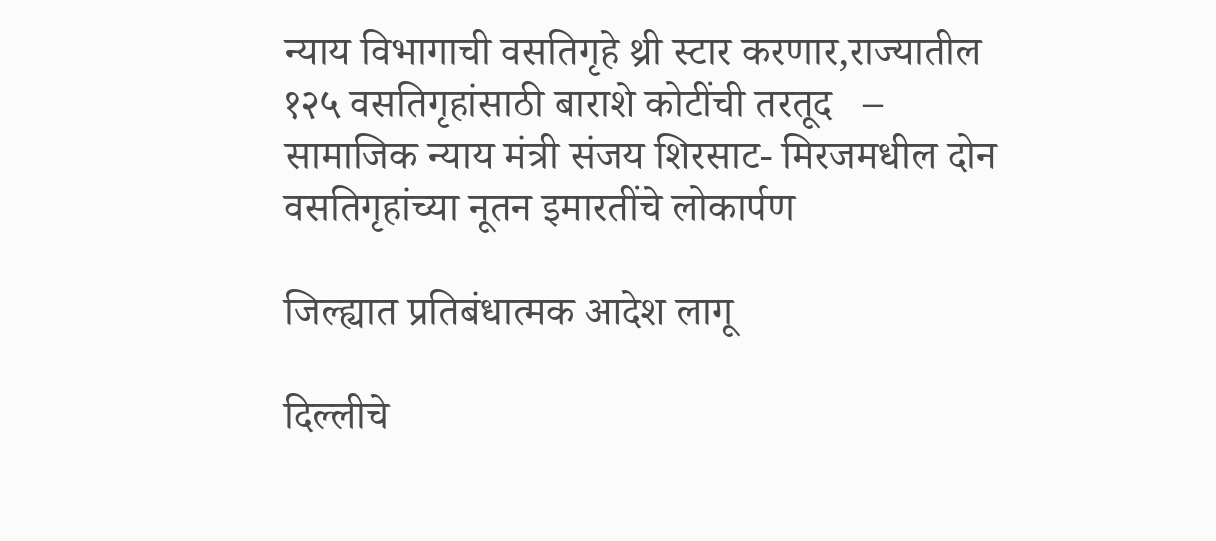न्याय विभागाची वसतिगृहे थ्री स्टार करणार,राज्यातील १२५ वसतिगृहांसाठी बाराशे कोटींची तरतूद   – सामाजिक न्याय मंत्री संजय शिरसाट- मिरजमधील दोन वसतिगृहांच्या नूतन इमारतींचे लोकार्पण

जिल्ह्यात प्रतिबंधात्मक आदेश लागू

दिल्लीचे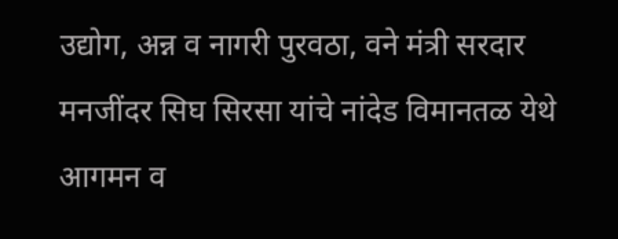उद्योग, अन्न व नागरी पुरवठा, वने मंत्री सरदार मनजींदर सिघ सिरसा यांचे नांदेड विमानतळ येथे आगमन व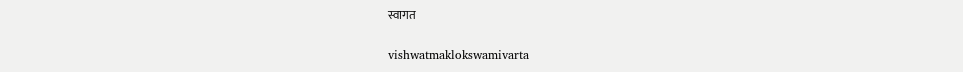स्वागत

vishwatmaklokswamivarta